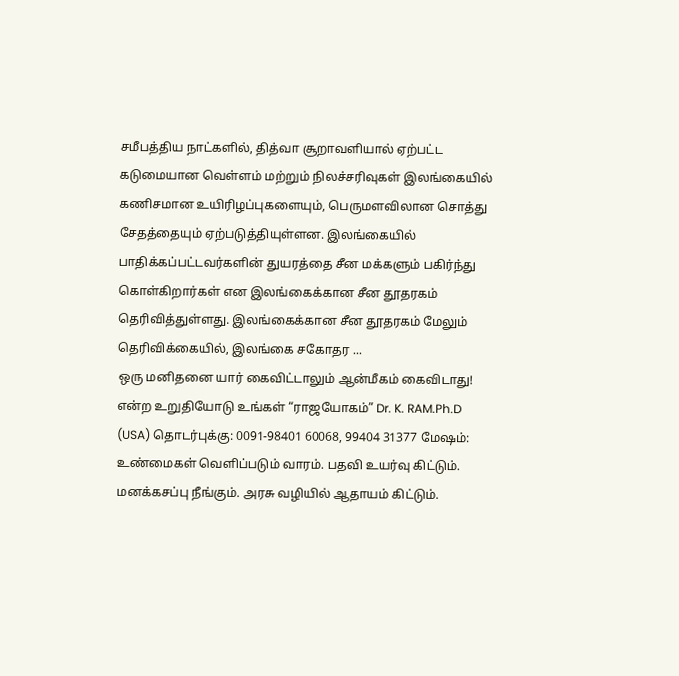சமீபத்திய நாட்களில், தித்வா சூறாவளியால் ஏற்பட்ட கடுமையான வெள்ளம் மற்றும் நிலச்சரிவுகள் இலங்கையில் கணிசமான உயிரிழப்புகளையும், பெருமளவிலான சொத்து சேதத்தையும் ஏற்படுத்தியுள்ளன. இலங்கையில் பாதிக்கப்பட்டவர்களின் துயரத்தை சீன மக்களும் பகிர்ந்து கொள்கிறார்கள் என இலங்கைக்கான சீன தூதரகம் தெரிவித்துள்ளது. இலங்கைக்கான சீன தூதரகம் மேலும் தெரிவிக்கையில், இலங்கை சகோதர ...
ஒரு மனிதனை யார் கைவிட்டாலும் ஆன்மீகம் கைவிடாது! என்ற உறுதியோடு உங்கள் “ராஜயோகம்” Dr. K. RAM.Ph.D (USA) தொடர்புக்கு: 0091-98401 60068, 99404 31377 மேஷம்: உண்மைகள் வெளிப்படும் வாரம். பதவி உயர்வு கிட்டும். மனக்கசப்பு நீங்கும். அரசு வழியில் ஆதாயம் கிட்டும்.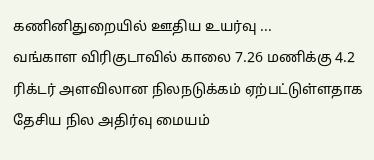கணினிதுறையில் ஊதிய உயர்வு ...
வங்காள விரிகுடாவில் காலை 7.26 மணிக்கு 4.2 ரிக்டர் அளவிலான நிலநடுக்கம் ஏற்பட்டுள்ளதாக தேசிய நில அதிர்வு மையம்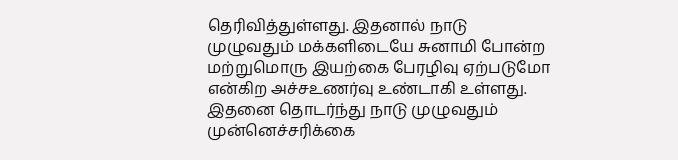தெரிவித்துள்ளது. இதனால் நாடு முழுவதும் மக்களிடையே சுனாமி போன்ற மற்றுமொரு இயற்கை பேரழிவு ஏற்படுமோ என்கிற அச்சஉணர்வு உண்டாகி உள்ளது. இதனை தொடர்ந்து நாடு முழுவதும் முன்னெச்சரிக்கை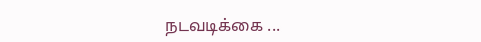நடவடிக்கை ...